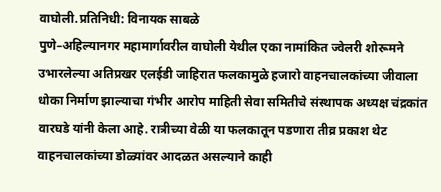वाघोली.प्रतिनिधी: विनायक साबळे
पुणे–अहिल्यानगर महामार्गावरील वाघोली येथील एका नामांकित ज्वेलरी शोरूमने उभारलेल्या अतिप्रखर एलईडी जाहिरात फलकामुळे हजारो वाहनचालकांच्या जीवाला धोका निर्माण झाल्याचा गंभीर आरोप माहिती सेवा समितीचे संस्थापक अध्यक्ष चंद्रकांत वारघडे यांनी केला आहे. रात्रीच्या वेळी या फलकातून पडणारा तीव्र प्रकाश थेट वाहनचालकांच्या डोळ्यांवर आदळत असल्याने काही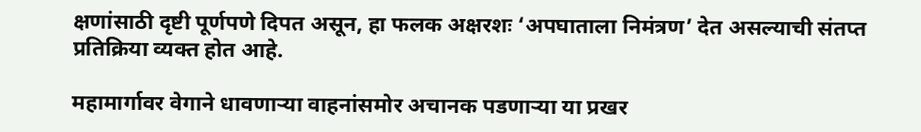क्षणांसाठी दृष्टी पूर्णपणे दिपत असून, हा फलक अक्षरशः ‘अपघाताला निमंत्रण’ देत असल्याची संतप्त प्रतिक्रिया व्यक्त होत आहे.

महामार्गावर वेगाने धावणाऱ्या वाहनांसमोर अचानक पडणाऱ्या या प्रखर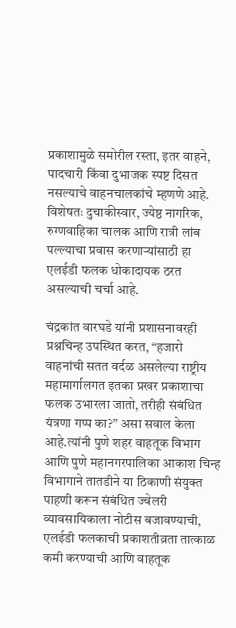प्रकाशामुळे समोरील रस्ता, इतर वाहने, पादचारी किंवा दुभाजक स्पष्ट दिसत नसल्याचे वाहनचालकांचे म्हणणे आहे. विशेषतः दुचाकीस्वार, ज्येष्ठ नागरिक, रुग्णवाहिका चालक आणि रात्री लांब पल्ल्याचा प्रवास करणाऱ्यांसाठी हा एलईडी फलक धोकादायक ठरत असल्याची चर्चा आहे.

चंद्रकांत वारघडे यांनी प्रशासनावरही प्रश्नचिन्ह उपस्थित करत, “हजारो वाहनांची सतत वर्दळ असलेल्या राष्ट्रीय महामार्गालगत इतका प्रखर प्रकाशाचा फलक उभारला जातो, तरीही संबंधित यंत्रणा गप्प का?” असा सवाल केला आहे.त्यांनी पुणे शहर वाहतूक विभाग आणि पुणे महानगरपालिका आकाश चिन्ह विभागाने तातडीने या ठिकाणी संयुक्त पाहणी करून संबंधित ज्वेलरी व्यावसायिकाला नोटीस बजावण्याची, एलईडी फलकाची प्रकाशतीव्रता तात्काळ कमी करण्याची आणि वाहतूक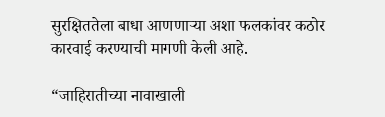सुरक्षिततेला बाधा आणणाऱ्या अशा फलकांवर कठोर कारवाई करण्याची मागणी केली आहे.

“जाहिरातीच्या नावाखाली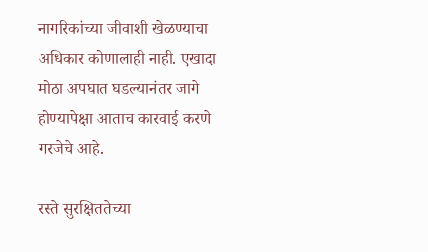नागरिकांच्या जीवाशी खेळण्याचा अधिकार कोणालाही नाही. एखादा मोठा अपघात घडल्यानंतर जागे होण्यापेक्षा आताच कारवाई करणे गरजेचे आहे.

रस्ते सुरक्षिततेच्या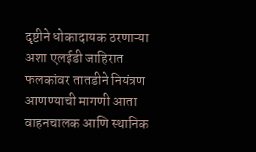दृष्टीने धोकादायक ठरणाऱ्या अशा एलईडी जाहिरात फलकांवर तातडीने नियंत्रण आणण्याची मागणी आता वाहनचालक आणि स्थानिक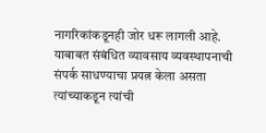नागरिकांकडूनही जोर धरू लागली आहे.
याबाबत संबंधित व्यावसाय व्यवस्थापनाची संपर्क साधण्याचा प्रयत्न केला असता त्यांच्याकडून त्यांची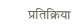प्रतिक्रिया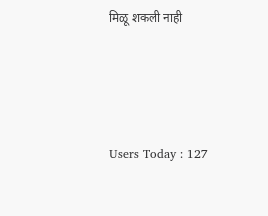मिळू शकली नाही





Users Today : 127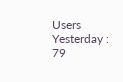Users Yesterday : 79